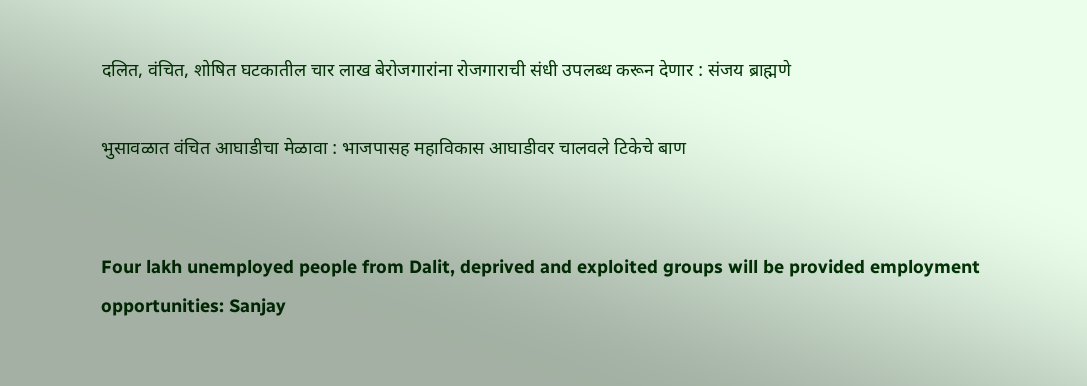दलित, वंचित, शोषित घटकातील चार लाख बेरोजगारांना रोजगाराची संधी उपलब्ध करून देणार : संजय ब्राह्मणे

भुसावळात वंचित आघाडीचा मेळावा : भाजपासह महाविकास आघाडीवर चालवले टिकेचे बाण


Four lakh unemployed people from Dalit, deprived and exploited groups will be provided employment opportunities: Sanjay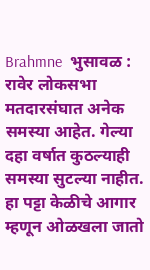Brahmne  भुसावळ : रावेर लोकसभा मतदारसंघात अनेक समस्या आहेत. गेल्या दहा वर्षात कुठल्याही समस्या सुटल्या नाहीत. हा पट्टा केळीचे आगार म्हणून ओळखला जातो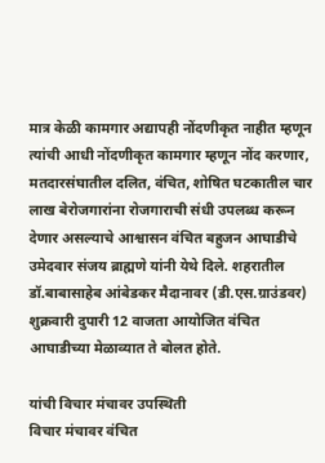मात्र केळी कामगार अद्यापही नोंदणीकृत नाहीत म्हणून त्यांची आधी नोंदणीकृत कामगार म्हणून नोंद करणार, मतदारसंघातील दलित, वंचित, शोषित घटकातील चार लाख बेरोजगारांना रोजगाराची संधी उपलब्ध करून देणार असल्याचे आश्वासन वंचित बहुजन आघाडीचे उमेदवार संजय ब्राह्मणे यांनी येथे दिले. शहरातील डॉ.बाबासाहेब आंबेडकर मैदानावर (डी.एस.ग्राउंडवर) शुक्रवारी दुपारी 12 वाजता आयोजित वंचित आघाडीच्या मेळाव्यात ते बोलत होते.

यांची विचार मंचावर उपस्थिती
विचार मंचावर वंचित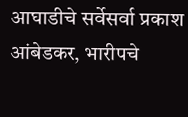आघाडीचे सर्वेसर्वा प्रकाश आंबेडकर, भारीपचे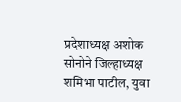प्रदेशाध्यक्ष अशोक सोनोने जिल्हाध्यक्ष शमिभा पाटील, युवा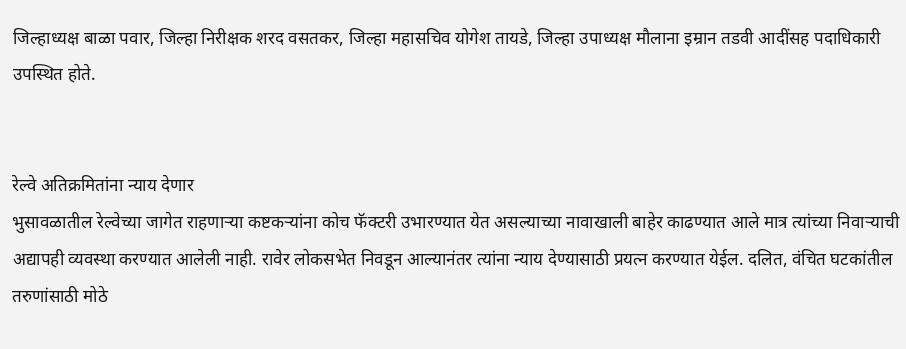जिल्हाध्यक्ष बाळा पवार, जिल्हा निरीक्षक शरद वसतकर, जिल्हा महासचिव योगेश तायडे, जिल्हा उपाध्यक्ष मौलाना इम्रान तडवी आदींसह पदाधिकारी उपस्थित होते.


रेल्वे अतिक्रमितांना न्याय देणार
भुसावळातील रेल्वेच्या जागेत राहणार्‍या कष्टकर्‍यांना कोच फॅक्टरी उभारण्यात येत असल्याच्या नावाखाली बाहेर काढण्यात आले मात्र त्यांच्या निवार्‍याची अद्यापही व्यवस्था करण्यात आलेली नाही. रावेर लोकसभेत निवडून आल्यानंतर त्यांना न्याय देण्यासाठी प्रयत्न करण्यात येईल. दलित, वंचित घटकांतील तरुणांसाठी मोठे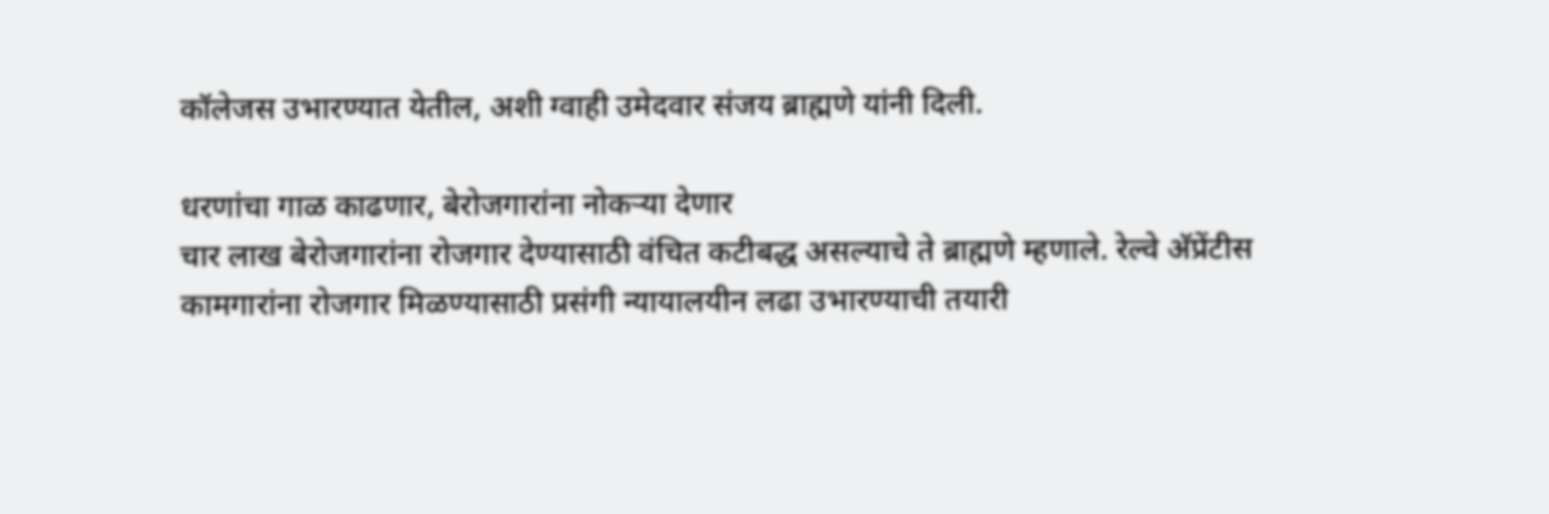कॉलेजस उभारण्यात येतील, अशी ग्वाही उमेदवार संजय ब्राह्मणे यांनी दिली.

धरणांचा गाळ काढणार, बेरोजगारांना नोकर्‍या देणार
चार लाख बेरोजगारांना रोजगार देण्यासाठी वंचित कटीबद्ध असल्याचे ते ब्राह्मणे म्हणाले. रेल्वे अ‍ॅप्रेंटीस कामगारांना रोजगार मिळण्यासाठी प्रसंगी न्यायालयीन लढा उभारण्याची तयारी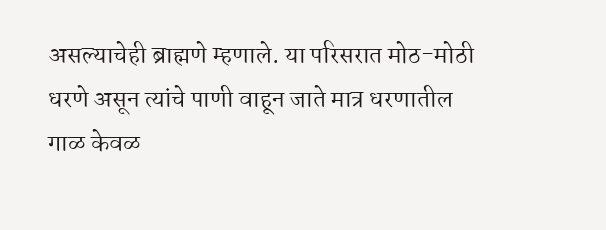असल्याचेही ब्राह्मणे म्हणाले. या परिसरात मोठ-मोठी धरणे असून त्यांचे पाणी वाहून जाते मात्र धरणातील गाळ केवळ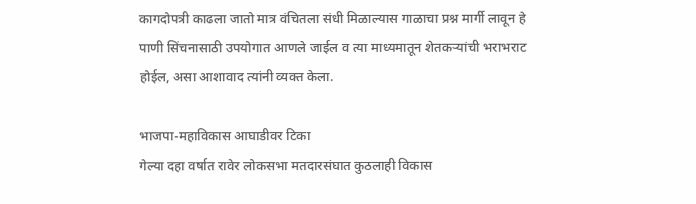कागदोपत्री काढला जातो मात्र वंचितला संधी मिळाल्यास गाळाचा प्रश्न मार्गी लावून हे पाणी सिंचनासाठी उपयोगात आणले जाईल व त्या माध्यमातून शेतकर्‍यांची भराभराट होईल, असा आशावाद त्यांनी व्यक्त केला.

भाजपा-महाविकास आघाडीवर टिका
गेल्या दहा वर्षात रावेर लोकसभा मतदारसंघात कुठलाही विकास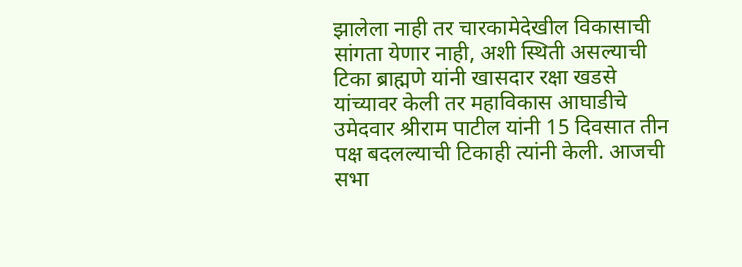झालेला नाही तर चारकामेदेखील विकासाची सांगता येणार नाही, अशी स्थिती असल्याची टिका ब्राह्मणे यांनी खासदार रक्षा खडसे यांच्यावर केली तर महाविकास आघाडीचे उमेदवार श्रीराम पाटील यांनी 15 दिवसात तीन पक्ष बदलल्याची टिकाही त्यांनी केली. आजची सभा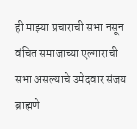ही माझ्या प्रचाराची सभा नसून वंचित समाजाच्या एल्गाराची सभा असल्याचे उमेदवार संजय ब्राह्मणे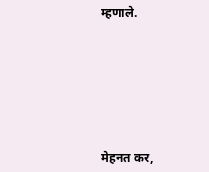म्हणाले.







मेहनत कर,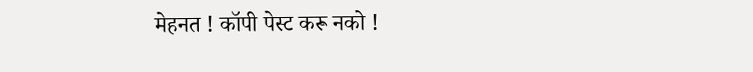मेहनत ! कॉपी पेस्ट करू नको !